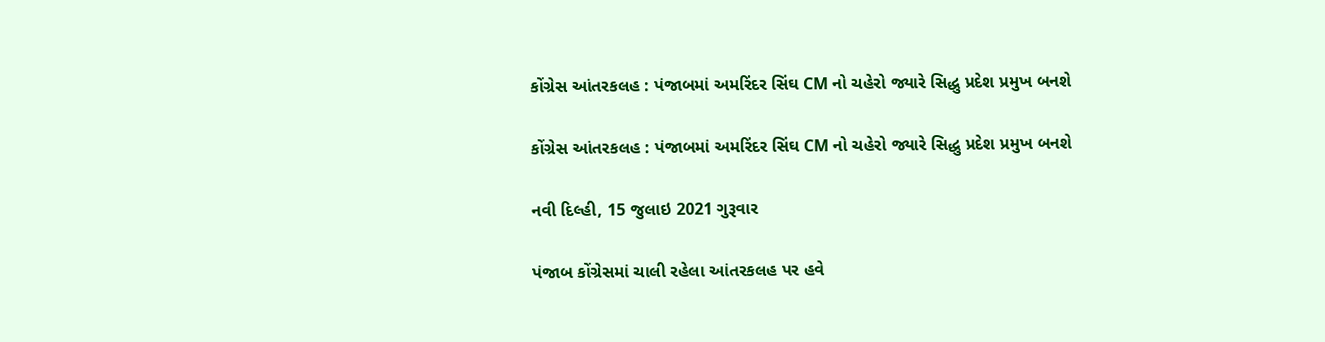કોંગ્રેસ આંતરકલહ : પંજાબમાં અમરિંદર સિંઘ CM નો ચહેરો જ્યારે સિદ્ધુ પ્રદેશ પ્રમુખ બનશે

કોંગ્રેસ આંતરકલહ : પંજાબમાં અમરિંદર સિંઘ CM નો ચહેરો જ્યારે સિદ્ધુ પ્રદેશ પ્રમુખ બનશે

નવી દિલ્હી, 15 જુલાઇ 2021 ગુરૂવાર

પંજાબ કોંગ્રેસમાં ચાલી રહેલા આંતરકલહ પર હવે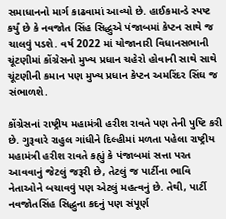સમાધાનનો માર્ગ કાઢવામાં આવ્યો છે. હાઈકમાન્ડે સ્પષ્ટ કર્યું છે કે નવજોત સિંહ સિદ્ધુએ પંજાબમાં કેપ્ટન સાથે જ ચાલવું પડશે. વર્ષ 2022 માં યોજાનારી વિધાનસભાની ચૂંટણીમાં કોંગ્રેસનો મુખ્ય પ્રધાન ચહેરો હોવાની સાથે સાથે ચૂંટણીની કમાન પણ મુખ્ય પ્રધાન કેપ્ટન અમરિંદર સિંઘ જ સંભાળશે.

કોંગ્રેસનાં રાષ્ટ્રીય મહામંત્રી હરીશ રાવતે પણ તેની પુષ્ટિ કરી છે. ગુરૂવારે રાહુલ ગાંધીને દિલ્હીમાં મળતા પહેલા રાષ્ટ્રીય મહામંત્રી હરીશ રાવતે કહ્યું કે પંજાબમાં સત્તા પરત આવવાનું જેટલું જરૂરી છે, તેટલું જ પાર્ટીના ભાવિ નેતાઓને બચાવવું પણ એટલું મહત્વનું છે. તેથી, પાર્ટી નવજોતસિંહ સિદ્ધુના કદનું પણ સંપૂર્ણ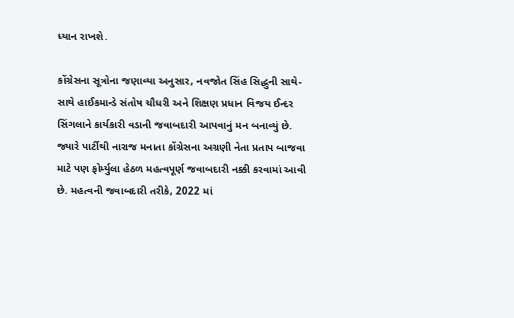ધ્યાન રાખશે.

કોંગ્રેસના સૂત્રોના જણાવ્યા અનુસાર, નવજોત સિંહ સિદ્ધુની સાથે-સાથે હાઈકમાન્ડે સંતોષ ચૌધરી અને શિક્ષણ પ્રધાન વિજય ઈન્દર સિંગલાને કાર્યકારી વડાની જવાબદારી આપવાનું મન બનાવ્યું છે. જ્યારે પાર્ટીથી નારાજ મનાતા કોંગ્રેસના અગ્રણી નેતા પ્રતાપ બાજવા માટે પણ ફોર્મ્યુલા હેઠળ મહત્વપૂર્ણ જવાબદારી નક્કી કરવામાં આવી છે. મહત્વની જવાબદારી તરીકે, 2022 માં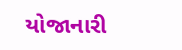યોજાનારી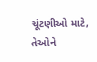ચૂંટણીઓ માટે, તેઓને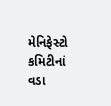મેનિફેસ્ટો કમિટીનાં વડા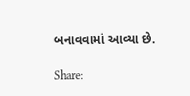બનાવવામાં આવ્યા છે.

Share: